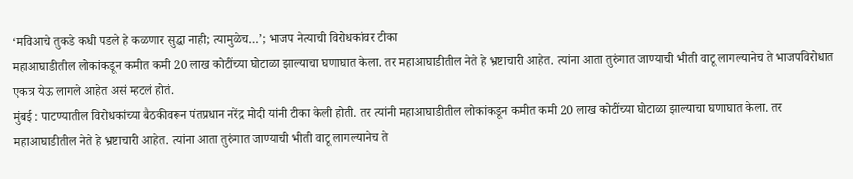‘मविआचे तुकडे कधी पडले हे कळणार सुद्धा नाही; त्यामुळेच…’; भाजप नेत्याची विरोधकांवर टीका
महाआघाडीतील लोकांकडून कमीत कमी 20 लाख कोटींच्या घोटाळा झाल्याचा घणाघात केला. तर महाआघाडीतील नेते हे भ्रष्टाचारी आहेत. त्यांना आता तुरुंगात जाण्याची भीती वाटू लागल्यानेच ते भाजपविरोधात एकत्र येऊ लागले आहेत असं म्हटलं होतं.
मुंबई : पाटण्यातील विरोधकांच्या बैठकीवरून पंतप्रधान नरेंद्र मोदी यांनी टीका केली होती. तर त्यांनी महाआघाडीतील लोकांकडून कमीत कमी 20 लाख कोटींच्या घोटाळा झाल्याचा घणाघात केला. तर महाआघाडीतील नेते हे भ्रष्टाचारी आहेत. त्यांना आता तुरुंगात जाण्याची भीती वाटू लागल्यानेच ते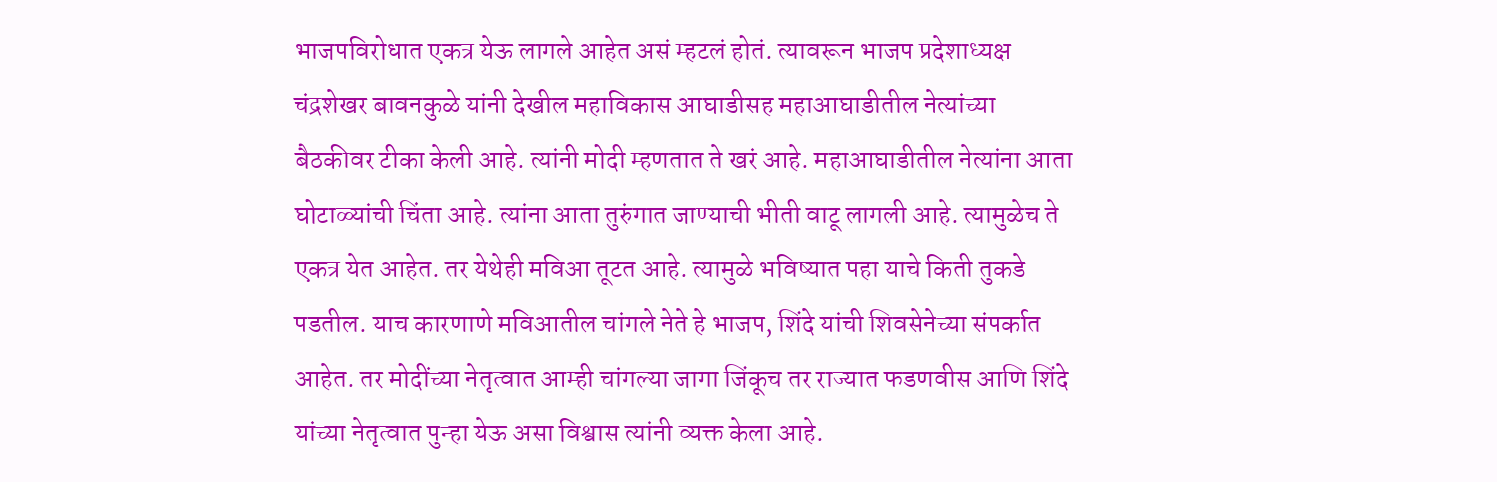भाजपविरोधात एकत्र येऊ लागले आहेत असं म्हटलं होतं. त्यावरून भाजप प्रदेशाध्यक्ष चंद्रशेखर बावनकुळे यांनी देखील महाविकास आघाडीसह महाआघाडीतील नेत्यांच्या बैठकीवर टीका केली आहे. त्यांनी मोदी म्हणतात ते खरं आहे. महाआघाडीतील नेत्यांना आता घोटाळ्यांची चिंता आहे. त्यांना आता तुरुंगात जाण्याची भीती वाटू लागली आहे. त्यामुळेच ते एकत्र येत आहेत. तर येथेही मविआ तूटत आहे. त्यामुळे भविष्यात पहा याचे किती तुकडे पडतील. याच कारणाणे मविआतील चांगले नेते हे भाजप, शिंदे यांची शिवसेनेच्या संपर्कात आहेत. तर मोदींच्या नेतृत्वात आम्ही चांगल्या जागा जिंकूच तर राज्यात फडणवीस आणि शिंदे यांच्या नेतृत्वात पुन्हा येऊ असा विश्वास त्यांनी व्यक्त केला आहे.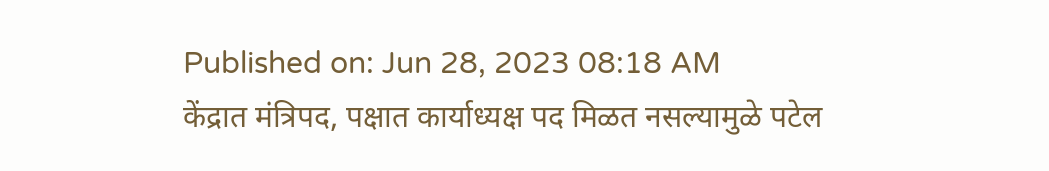Published on: Jun 28, 2023 08:18 AM
केंद्रात मंत्रिपद, पक्षात कार्याध्यक्ष पद मिळत नसल्यामुळे पटेल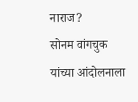नाराज?
सोनम वांगचुक यांच्या आंदोलनाला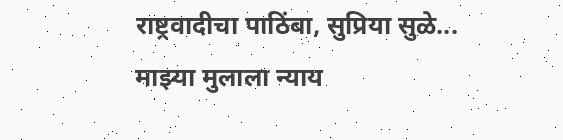राष्ट्रवादीचा पाठिंबा, सुप्रिया सुळे...
माझ्या मुलाला न्याय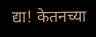द्या! केतनच्या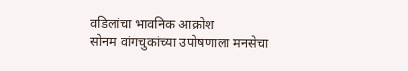वडिलांचा भावनिक आक्रोश
सोनम वांगचुकांच्या उपोषणाला मनसेचा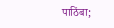पाठिंबा;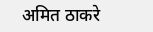अमित ठाकरे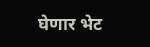घेणार भेट